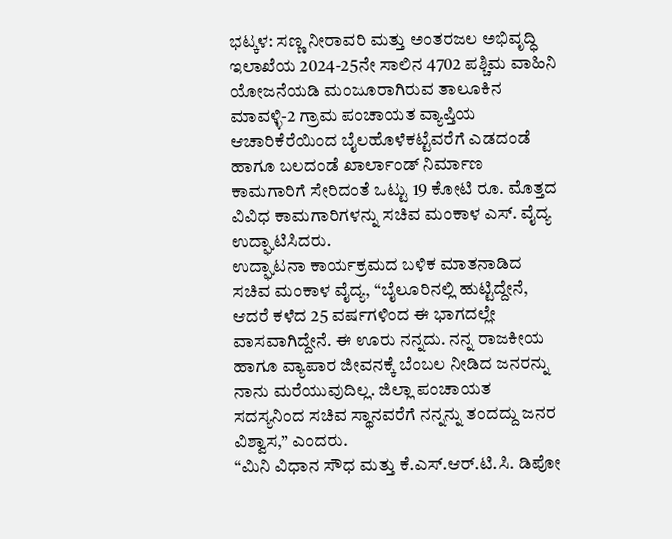ಭಟ್ಕಳ: ಸಣ್ಣ ನೀರಾವರಿ ಮತ್ತು ಅಂತರಜಲ ಅಭಿವೃದ್ಧಿ ಇಲಾಖೆಯ 2024-25ನೇ ಸಾಲಿನ 4702 ಪಶ್ಚಿಮ ವಾಹಿನಿ ಯೋಜನೆಯಡಿ ಮಂಜೂರಾಗಿರುವ ತಾಲೂಕಿನ ಮಾವಳ್ಳಿ-2 ಗ್ರಾಮ ಪಂಚಾಯತ ವ್ಯಾಪ್ತಿಯ ಆಚಾರಿಕೆರೆಯಿಂದ ಬೈಲಹೊಳೆಕಟ್ಟೆವರೆಗೆ ಎಡದಂಡೆ ಹಾಗೂ ಬಲದಂಡೆ ಖಾರ್ಲಾಂಡ್ ನಿರ್ಮಾಣ ಕಾಮಗಾರಿಗೆ ಸೇರಿದಂತೆ ಒಟ್ಟು 19 ಕೋಟಿ ರೂ. ಮೊತ್ತದ ವಿವಿಧ ಕಾಮಗಾರಿಗಳನ್ನು ಸಚಿವ ಮಂಕಾಳ ಎಸ್. ವೈದ್ಯ ಉದ್ಘಾಟಿಸಿದರು.
ಉದ್ಘಾಟನಾ ಕಾರ್ಯಕ್ರಮದ ಬಳಿಕ ಮಾತನಾಡಿದ ಸಚಿವ ಮಂಕಾಳ ವೈದ್ಯ, “ಬೈಲೂರಿನಲ್ಲಿ ಹುಟ್ಟಿದ್ದೇನೆ, ಆದರೆ ಕಳೆದ 25 ವರ್ಷಗಳಿಂದ ಈ ಭಾಗದಲ್ಲೇ ವಾಸವಾಗಿದ್ದೇನೆ. ಈ ಊರು ನನ್ನದು. ನನ್ನ ರಾಜಕೀಯ ಹಾಗೂ ವ್ಯಾಪಾರ ಜೀವನಕ್ಕೆ ಬೆಂಬಲ ನೀಡಿದ ಜನರನ್ನು ನಾನು ಮರೆಯುವುದಿಲ್ಲ. ಜಿಲ್ಲಾ ಪಂಚಾಯತ ಸದಸ್ಯನಿಂದ ಸಚಿವ ಸ್ಥಾನವರೆಗೆ ನನ್ನನ್ನು ತಂದದ್ದು ಜನರ ವಿಶ್ವಾಸ,” ಎಂದರು.
“ಮಿನಿ ವಿಧಾನ ಸೌಧ ಮತ್ತು ಕೆ.ಎಸ್.ಆರ್.ಟಿ.ಸಿ. ಡಿಪೋ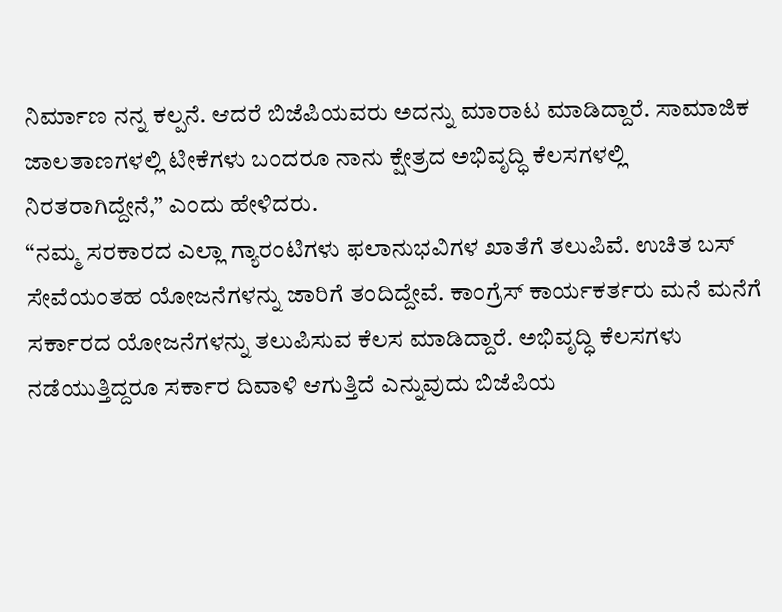ನಿರ್ಮಾಣ ನನ್ನ ಕಲ್ಪನೆ. ಆದರೆ ಬಿಜೆಪಿಯವರು ಅದನ್ನು ಮಾರಾಟ ಮಾಡಿದ್ದಾರೆ. ಸಾಮಾಜಿಕ ಜಾಲತಾಣಗಳಲ್ಲಿ ಟೀಕೆಗಳು ಬಂದರೂ ನಾನು ಕ್ಷೇತ್ರದ ಅಭಿವೃದ್ಧಿ ಕೆಲಸಗಳಲ್ಲಿ ನಿರತರಾಗಿದ್ದೇನೆ,” ಎಂದು ಹೇಳಿದರು.
“ನಮ್ಮ ಸರಕಾರದ ಎಲ್ಲಾ ಗ್ಯಾರಂಟಿಗಳು ಫಲಾನುಭವಿಗಳ ಖಾತೆಗೆ ತಲುಪಿವೆ. ಉಚಿತ ಬಸ್ ಸೇವೆಯಂತಹ ಯೋಜನೆಗಳನ್ನು ಜಾರಿಗೆ ತಂದಿದ್ದೇವೆ. ಕಾಂಗ್ರೆಸ್ ಕಾರ್ಯಕರ್ತರು ಮನೆ ಮನೆಗೆ ಸರ್ಕಾರದ ಯೋಜನೆಗಳನ್ನು ತಲುಪಿಸುವ ಕೆಲಸ ಮಾಡಿದ್ದಾರೆ. ಅಭಿವೃದ್ಧಿ ಕೆಲಸಗಳು ನಡೆಯುತ್ತಿದ್ದರೂ ಸರ್ಕಾರ ದಿವಾಳಿ ಆಗುತ್ತಿದೆ ಎನ್ನುವುದು ಬಿಜೆಪಿಯ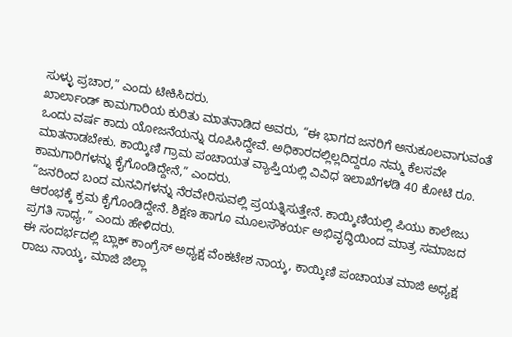ಸುಳ್ಳು ಪ್ರಚಾರ,” ಎಂದು ಟೀಕಿಸಿದರು.
ಖಾರ್ಲಾಂಡ್ ಕಾಮಗಾರಿಯ ಕುರಿತು ಮಾತನಾಡಿದ ಅವರು, “ಈ ಭಾಗದ ಜನರಿಗೆ ಅನುಕೂಲವಾಗುವಂತೆ ಒಂದು ವರ್ಷ ಕಾದು ಯೋಜನೆಯನ್ನು ರೂಪಿಸಿದ್ದೇವೆ. ಅಧಿಕಾರದಲ್ಲಿಲ್ಲದಿದ್ದರೂ ನಮ್ಮ ಕೆಲಸವೇ ಮಾತನಾಡಬೇಕು. ಕಾಯ್ಕಿಣಿ ಗ್ರಾಮ ಪಂಚಾಯತ ವ್ಯಾಪ್ತಿಯಲ್ಲಿ ವಿವಿಧ ಇಲಾಖೆಗಳಡಿ 40 ಕೋಟಿ ರೂ. ಕಾಮಗಾರಿಗಳನ್ನು ಕೈಗೊಂಡಿದ್ದೇನೆ,” ಎಂದರು.
“ಜನರಿಂದ ಬಂದ ಮನವಿಗಳನ್ನು ನೆರವೇರಿಸುವಲ್ಲಿ ಪ್ರಯತ್ನಿಸುತ್ತೇನೆ. ಕಾಯ್ಕಿಣಿಯಲ್ಲಿ ಪಿಯು ಕಾಲೇಜು ಆರಂಭಕ್ಕೆ ಕ್ರಮ ಕೈಗೊಂಡಿದ್ದೇನೆ. ಶಿಕ್ಷಣ ಹಾಗೂ ಮೂಲಸೌಕರ್ಯ ಅಭಿವೃದ್ಧಿಯಿಂದ ಮಾತ್ರ ಸಮಾಜದ ಪ್ರಗತಿ ಸಾಧ್ಯ,” ಎಂದು ಹೇಳಿದರು.
ಈ ಸಂದರ್ಭದಲ್ಲಿ ಬ್ಲಾಕ್ ಕಾಂಗ್ರೆಸ್ ಅಧ್ಯಕ್ಷ ವೆಂಕಟೇಶ ನಾಯ್ಕ, ಕಾಯ್ಕಿಣಿ ಪಂಚಾಯತ ಮಾಜಿ ಅಧ್ಯಕ್ಷ ರಾಜು ನಾಯ್ಕ, ಮಾಜಿ ಜಿಲ್ಲಾ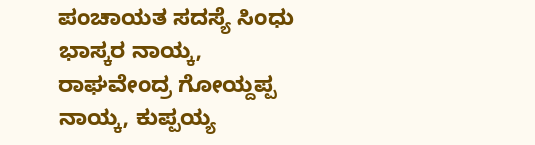ಪಂಚಾಯತ ಸದಸ್ಯೆ ಸಿಂಧು ಭಾಸ್ಕರ ನಾಯ್ಕ, ರಾಘವೇಂದ್ರ ಗೋಯ್ದಪ್ಪ ನಾಯ್ಕ, ಕುಪ್ಪಯ್ಯ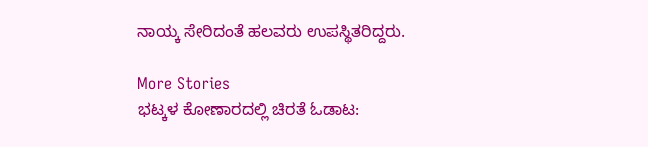ನಾಯ್ಕ ಸೇರಿದಂತೆ ಹಲವರು ಉಪಸ್ಥಿತರಿದ್ದರು.

More Stories
ಭಟ್ಕಳ ಕೋಣಾರದಲ್ಲಿ ಚಿರತೆ ಓಡಾಟ: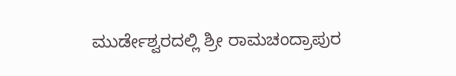ಮುರ್ಡೇಶ್ವರದಲ್ಲಿ ಶ್ರೀ ರಾಮಚಂದ್ರಾಪುರ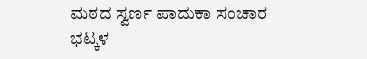ಮಠದ ಸ್ವರ್ಣ ಪಾದುಕಾ ಸಂಚಾರ
ಭಟ್ಕಳ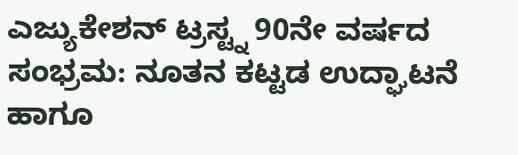ಎಜ್ಯುಕೇಶನ್ ಟ್ರಸ್ಟ್ನ 90ನೇ ವರ್ಷದ ಸಂಭ್ರಮ: ನೂತನ ಕಟ್ಟಡ ಉದ್ಘಾಟನೆ ಹಾಗೂ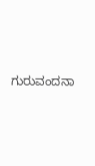ಗುರುವಂದನಾ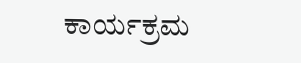ಕಾರ್ಯಕ್ರಮ